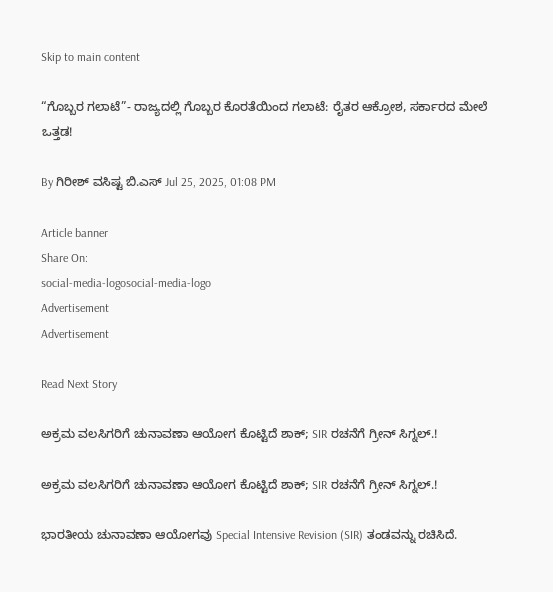Skip to main content

“ಗೊಬ್ಬರ ಗಲಾಟೆ”- ರಾಜ್ಯದಲ್ಲಿ ಗೊಬ್ಬರ ಕೊರತೆಯಿಂದ ಗಲಾಟೆ: ರೈತರ ಆಕ್ರೋಶ, ಸರ್ಕಾರದ ಮೇಲೆ ಒತ್ತಡ!

By ಗಿರೀಶ್‌ ವಸಿಷ್ಟ ಬಿ.ಎಸ್‌ Jul 25, 2025, 01:08 PM

Article banner
Share On:
social-media-logosocial-media-logo
Advertisement
Advertisement

Read Next Story

ಅಕ್ರಮ ವಲಸಿಗರಿಗೆ ಚುನಾವಣಾ ಆಯೋಗ ಕೊಟ್ಟಿದೆ ಶಾಕ್; SIR ರಚನೆಗೆ ಗ್ರೀನ್ ಸಿಗ್ನಲ್.!

ಅಕ್ರಮ ವಲಸಿಗರಿಗೆ ಚುನಾವಣಾ ಆಯೋಗ ಕೊಟ್ಟಿದೆ ಶಾಕ್; SIR ರಚನೆಗೆ ಗ್ರೀನ್ ಸಿಗ್ನಲ್.!

ಭಾರತೀಯ ಚುನಾವಣಾ ಆಯೋಗವು Special Intensive Revision (SIR) ತಂಡವನ್ನು ರಚಿಸಿದೆ.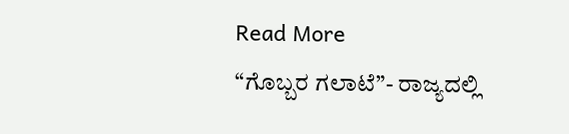Read More
“ಗೊಬ್ಬರ ಗಲಾಟೆ”- ರಾಜ್ಯದಲ್ಲಿ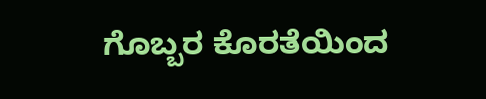ಗೊಬ್ಬರ ಕೊರತೆಯಿಂದ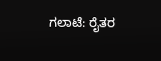ಗಲಾಟೆ: ರೈತರ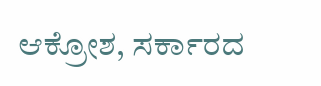ಆಕ್ರೋಶ, ಸರ್ಕಾರದ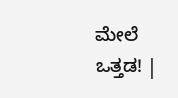ಮೇಲೆ ಒತ್ತಡ! |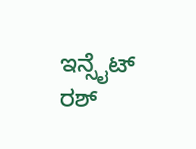ಇನ್ಸೈಟ್ ರಶ್